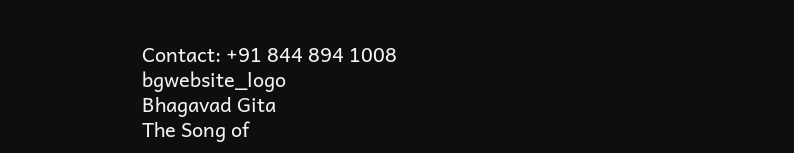Contact: +91 844 894 1008
bgwebsite_logo
Bhagavad Gita
The Song of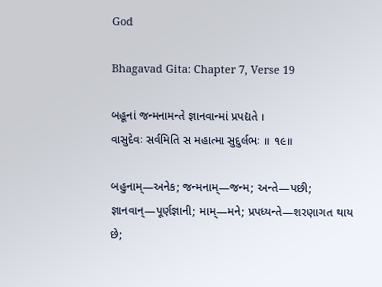God

Bhagavad Gita: Chapter 7, Verse 19

બહૂનાં જન્મનામન્તે જ્ઞાનવાન્માં પ્રપદ્યતે ।
વાસુદેવઃ સર્વમિતિ સ મહાત્મા સુદુર્લભઃ ॥ ૧૯॥

બહુનામ્—અનેક; જન્મનામ્—જન્મ; અન્તે—પછી; જ્ઞાનવાન્—પૂર્ણજ્ઞાની; મામ્—મને; પ્રપધ્યન્તે—શરણાગત થાય છે;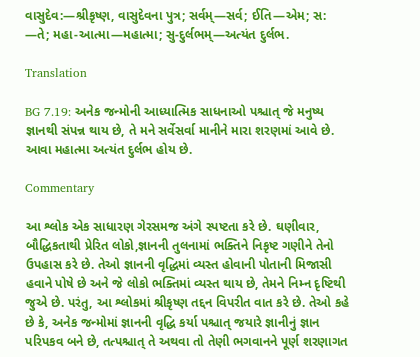વાસુદેવ:—શ્રીકૃષ્ણ, વાસુદેવના પુત્ર; સર્વમ્—સર્વ; ઈતિ—એમ; સ: —તે; મહા-આત્મા—મહાત્મા; સુ-દુર્લભમ્—અત્યંત દુર્લભ.

Translation

BG 7.19: અનેક જન્મોની આધ્યાત્મિક સાધનાઓ પશ્ચાત્ જે મનુષ્ય જ્ઞાનથી સંપન્ન થાય છે, તે મને સર્વેસર્વા માનીને મારા શરણમાં આવે છે. આવા મહાત્મા અત્યંત દુર્લભ હોય છે.

Commentary

આ શ્લોક એક સાધારણ ગેરસમજ અંગે સ્પષ્ટતા કરે છે. ઘણીવાર, બૌદ્ધિકતાથી પ્રેરિત લોકો,જ્ઞાનની તુલનામાં ભક્તિને નિકૃષ્ટ ગણીને તેનો ઉપહાસ કરે છે. તેઓ જ્ઞાનની વૃદ્ધિમાં વ્યસ્ત હોવાની પોતાની મિજાસી હવાને પોષે છે અને જે લોકો ભક્તિમાં વ્યસ્ત થાય છે, તેમને નિમ્ન દૃષ્ટિથી જુએ છે. પરંતુ, આ શ્લોકમાં શ્રીકૃષ્ણ તદ્દન વિપરીત વાત કરે છે. તેઓ કહે છે કે, અનેક જન્મોમાં જ્ઞાનની વૃદ્ધિ કર્યા પશ્ચાત્ જયારે જ્ઞાનીનું જ્ઞાન પરિપકવ બને છે, તત્પશ્ચાત્ તે અથવા તો તેણી ભગવાનને પૂર્ણ શરણાગત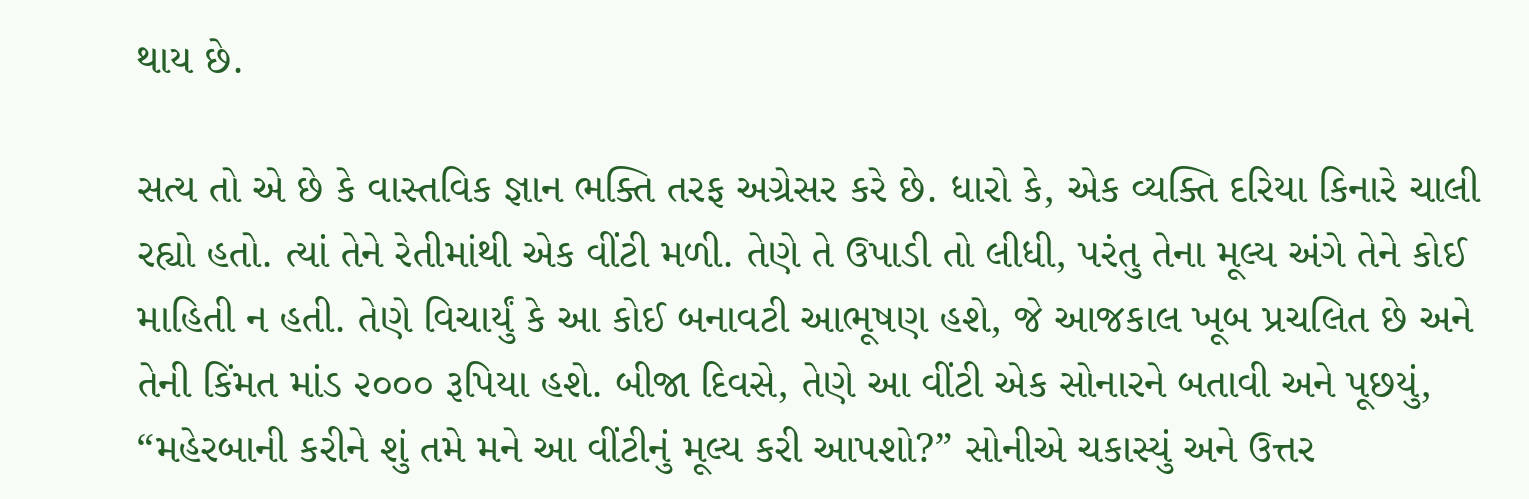થાય છે.

સત્ય તો એ છે કે વાસ્તવિક જ્ઞાન ભક્તિ તરફ અગ્રેસર કરે છે. ધારો કે, એક વ્યક્તિ દરિયા કિનારે ચાલી રહ્યો હતો. ત્યાં તેને રેતીમાંથી એક વીંટી મળી. તેણે તે ઉપાડી તો લીધી, પરંતુ તેના મૂલ્ય અંગે તેને કોઈ માહિતી ન હતી. તેણે વિચાર્યું કે આ કોઈ બનાવટી આભૂષણ હશે, જે આજકાલ ખૂબ પ્રચલિત છે અને તેની કિંમત માંડ ૨૦૦૦ રૂપિયા હશે. બીજા દિવસે, તેણે આ વીંટી એક સોનારને બતાવી અને પૂછયું, “મહેરબાની કરીને શું તમે મને આ વીંટીનું મૂલ્ય કરી આપશો?” સોનીએ ચકાસ્યું અને ઉત્તર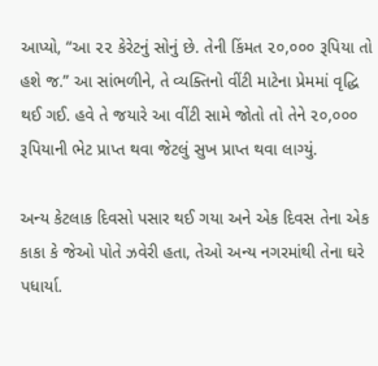આપ્યો, “આ ૨૨ કેરેટનું સોનું છે. તેની કિંમત ૨૦,૦૦૦ રૂપિયા તો હશે જ.” આ સાંભળીને, તે વ્યક્તિનો વીંટી માટેના પ્રેમમાં વૃદ્ધિ થઈ ગઈ. હવે તે જયારે આ વીંટી સામે જોતો તો તેને ૨૦,૦૦૦ રૂપિયાની ભેટ પ્રાપ્ત થવા જેટલું સુખ પ્રાપ્ત થવા લાગ્યું.

અન્ય કેટલાક દિવસો પસાર થઈ ગયા અને એક દિવસ તેના એક કાકા કે જેઓ પોતે ઝવેરી હતા, તેઓ અન્ય નગરમાંથી તેના ઘરે પધાર્યા.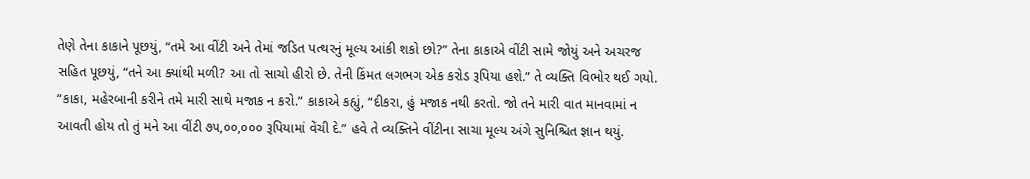તેણે તેના કાકાને પૂછયું, “તમે આ વીંટી અને તેમાં જડિત પત્થરનું મૂલ્ય આંકી શકો છો?” તેના કાકાએ વીંટી સામે જોયું અને અચરજ સહિત પૂછયું, “તને આ ક્યાંથી મળી? આ તો સાચો હીરો છે. તેની કિંમત લગભગ એક કરોડ રૂપિયા હશે.” તે વ્યક્તિ વિભોર થઈ ગયો. “કાકા, મહેરબાની કરીને તમે મારી સાથે મજાક ન કરો.” કાકાએ કહ્યું, “દીકરા, હું મજાક નથી કરતો. જો તને મારી વાત માનવામાં ન આવતી હોય તો તું મને આ વીંટી ૭૫,૦૦,૦૦૦ રૂપિયામાં વેંચી દે.” હવે તે વ્યક્તિને વીંટીના સાચા મૂલ્ય અંગે સુનિશ્ચિત જ્ઞાન થયું.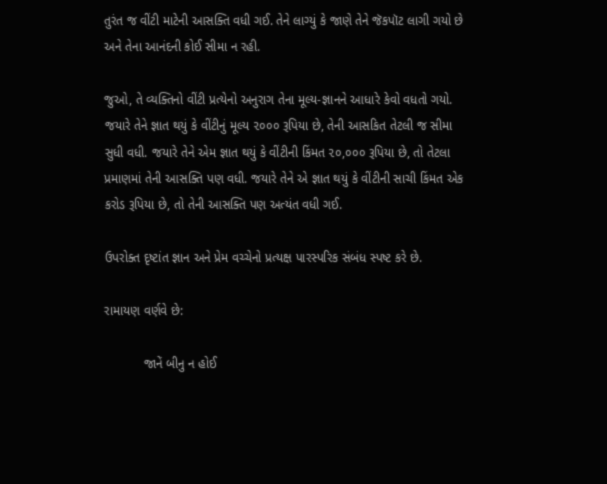તુરંત જ વીંટી માટેની આસક્તિ વધી ગઈ. તેને લાગ્યું કે જાણે તેને જૅકપૉટ લાગી ગયો છે અને તેના આનંદની કોઈ સીમા ન રહી.

જુઓ, તે વ્યક્તિનો વીંટી પ્રત્યેનો અનુરાગ તેના મૂલ્ય-જ્ઞાનને આધારે કેવો વધતો ગયો. જયારે તેને જ્ઞાત થયું કે વીંટીનું મૂલ્ય ૨૦૦૦ રૂપિયા છે, તેની આસકિત તેટલી જ સીમા સુધી વધી. જયારે તેને એમ જ્ઞાત થયું કે વીંટીની કિંમત ૨૦,૦૦૦ રૂપિયા છે, તો તેટલા પ્રમાણમાં તેની આસક્તિ પણ વધી. જયારે તેને એ જ્ઞાત થયું કે વીંટીની સાચી કિંમત એક કરોડ રૂપિયા છે, તો તેની આસક્તિ પણ અત્યંત વધી ગઈ.

ઉપરોક્ત દૃષ્ટાંત જ્ઞાન અને પ્રેમ વચ્ચેનો પ્રત્યક્ષ પારસ્પરિક સંબંધ સ્પષ્ટ કરે છે.

રામાયણ વર્ણવે છે:

           જાનેં બીનુ ન હોઈ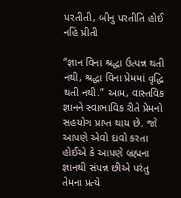પરતીતી, બીનુ પરતીતિ હોઈ નહિં પ્રીતી

“જ્ઞાન વિના શ્રદ્ધા ઉત્પન્ન થતી નથી, શ્રદ્ધા વિના પ્રેમમાં વૃદ્ધિ થતી નથી.” આમ, વાસ્તવિક જ્ઞાનને સ્વાભાવિક રીતે પ્રેમનો સહયોગ પ્રાપ્ત થાય છે. જો આપણે એવો દાવો કરતા હોઈએ કે આપણે બ્રહ્મના જ્ઞાનથી સંપન્ન છીએ પરંતુ તેમના પ્રત્યે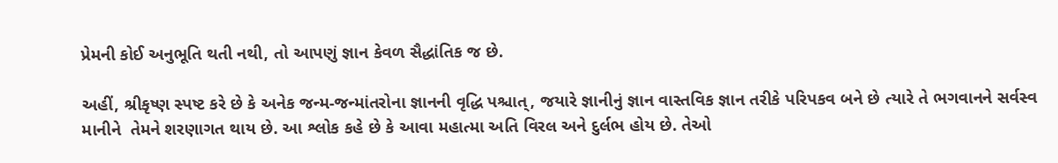પ્રેમની કોઈ અનુભૂતિ થતી નથી, તો આપણું જ્ઞાન કેવળ સૈદ્ધાંતિક જ છે.

અહીં, શ્રીકૃષ્ણ સ્પષ્ટ કરે છે કે અનેક જન્મ-જન્માંતરોના જ્ઞાનની વૃદ્ધિ પશ્ચાત્, જયારે જ્ઞાનીનું જ્ઞાન વાસ્તવિક જ્ઞાન તરીકે પરિપકવ બને છે ત્યારે તે ભગવાનને સર્વસ્વ માનીને  તેમને શરણાગત થાય છે. આ શ્લોક કહે છે કે આવા મહાત્મા અતિ વિરલ અને દુર્લભ હોય છે. તેઓ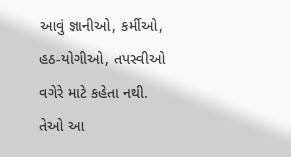આવું જ્ઞાનીઓ, કર્મીઓ, હઠ-યોગીઓ, તપસ્વીઓ વગેરે માટે કહેતા નથી. તેઓ આ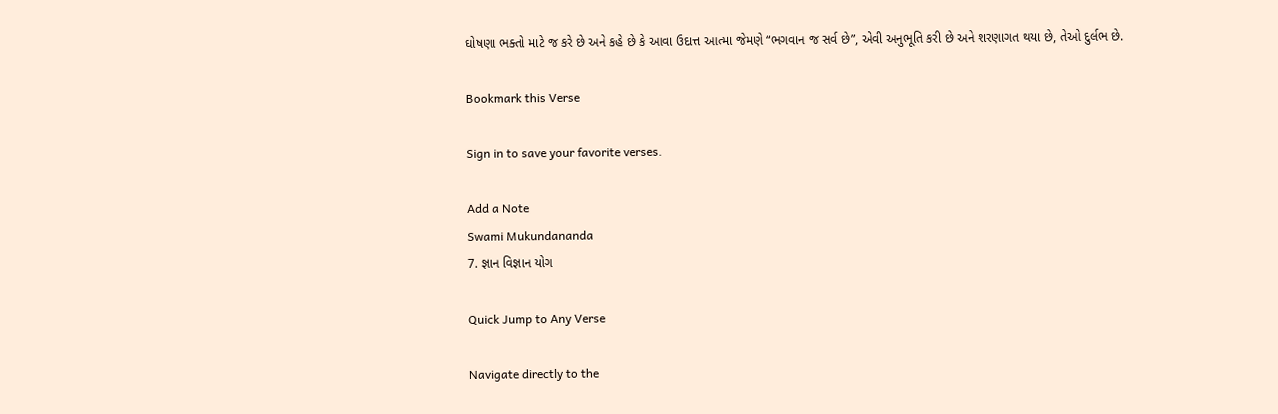ઘોષણા ભક્તો માટે જ કરે છે અને કહે છે કે આવા ઉદાત્ત આત્મા જેમણે “ભગવાન જ સર્વ છે”, એવી અનુભૂતિ કરી છે અને શરણાગત થયા છે, તેઓ દુર્લભ છે.

Bookmark this Verse

Sign in to save your favorite verses.

Add a Note
Swami Mukundananda
7. જ્ઞાન વિજ્ઞાન યોગ

Quick Jump to Any Verse

Navigate directly to the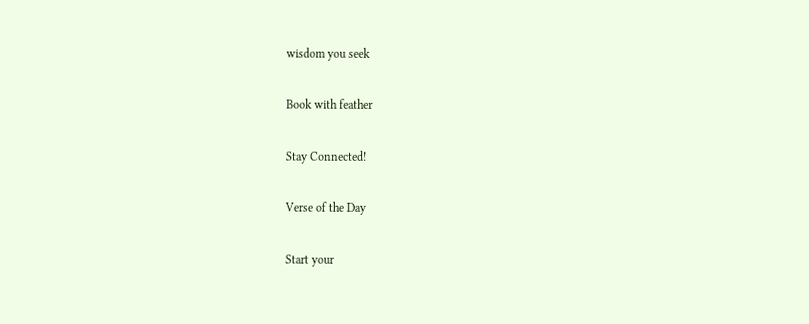wisdom you seek

Book with feather

Stay Connected!

Verse of the Day

Start your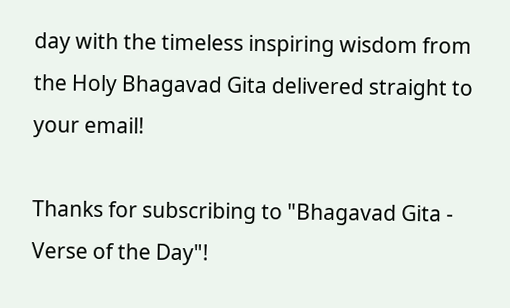day with the timeless inspiring wisdom from the Holy Bhagavad Gita delivered straight to your email!

Thanks for subscribing to "Bhagavad Gita - Verse of the Day"!